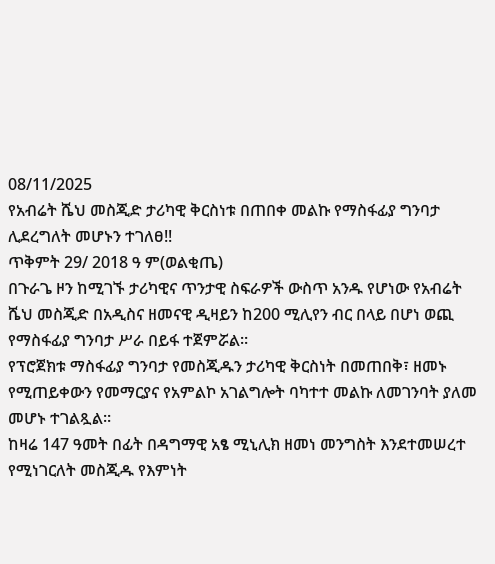08/11/2025
የአብሬት ሼህ መስጂድ ታሪካዊ ቅርስነቱ በጠበቀ መልኩ የማስፋፊያ ግንባታ ሊደረግለት መሆኑን ተገለፀ!!
ጥቅምት 29/ 2018 ዓ ም(ወልቂጤ)
በጉራጌ ዞን ከሚገኙ ታሪካዊና ጥንታዊ ስፍራዎች ውስጥ አንዱ የሆነው የአብሬት ሼህ መስጂድ በአዲስና ዘመናዊ ዲዛይን ከ200 ሚሊየን ብር በላይ በሆነ ወጪ የማስፋፊያ ግንባታ ሥራ በይፋ ተጀምሯል።
የፕሮጀክቱ ማስፋፊያ ግንባታ የመስጂዱን ታሪካዊ ቅርስነት በመጠበቅ፣ ዘመኑ የሚጠይቀውን የመማርያና የአምልኮ አገልግሎት ባካተተ መልኩ ለመገንባት ያለመ መሆኑ ተገልጿል።
ከዛሬ 147 ዓመት በፊት በዳግማዊ አፄ ሚኒሊክ ዘመነ መንግስት እንደተመሠረተ የሚነገርለት መስጂዱ የእምነት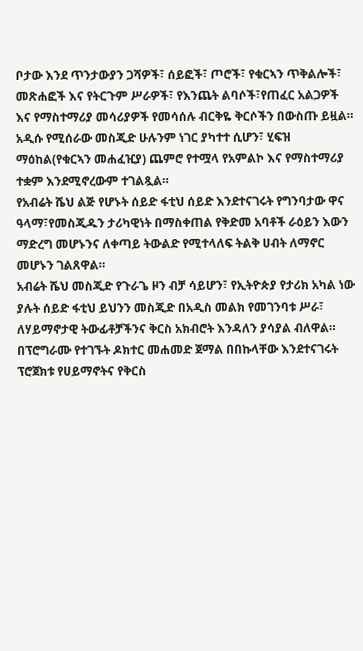ቦታው እንደ ጥንታውያን ጋሻዎች፣ ሰይፎች፣ ጦሮች፣ የቁርኣን ጥቅልሎች፣ መጽሐፎች እና የትርጉም ሥራዎች፣ የእንጨት ልባሶች፣የጠፈር አልጋዎች እና የማስተማሪያ መሳሪያዎች የመሳሰሉ ብርቅዬ ቅርሶችን በውስጡ ይዟል።
አዲሱ የሚሰራው መስጂድ ሁሉንም ነገር ያካተተ ሲሆን፣ ሂፍዝ ማዕከል(የቁርኣን መሐፈዢያ) ጨምሮ የተሟላ የአምልኮ እና የማስተማሪያ ተቋም እንደሚኖረውም ተገልጿል።
የአብሬት ሼህ ልጅ የሆኑት ሰይድ ፋቲህ ሰይድ እንደተናገሩት የግንባታው ዋና ዓላማ፣የመስጂዱን ታሪካዊነት በማስቀጠል የቅድመ አባቶች ራዕይን እውን ማድረግ መሆኑንና ለቀጣይ ትውልድ የሚተላለፍ ትልቅ ሀብት ለማኖር መሆኑን ገልጸዋል።
አብሬት ሼህ መስጂድ የጉራጌ ዞን ብቻ ሳይሆን፣ የኢትዮጵያ የታሪክ አካል ነው ያሉት ሰይድ ፋቲህ ይህንን መስጂድ በአዲስ መልክ የመገንባቱ ሥራ፣ ለሃይማኖታዊ ትውፊቶቻችንና ቅርስ አክብሮት እንዳለን ያሳያል ብለዋል።
በፕሮግራሙ የተገኙት ዶክተር መሐመድ ጀማል በበኩላቸው እንደተናገሩት ፕሮጀክቱ የሀይማኖትና የቅርስ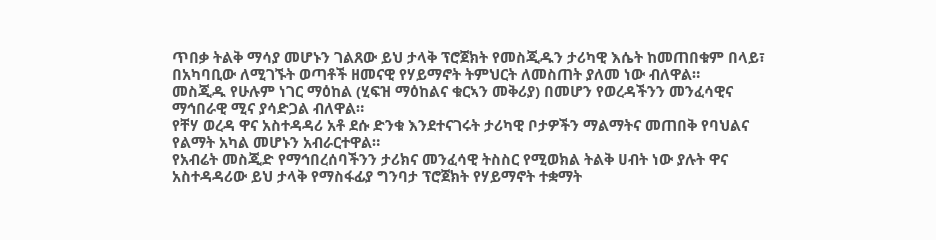ጥበቃ ትልቅ ማሳያ መሆኑን ገልጸው ይህ ታላቅ ፕሮጀክት የመስጂዱን ታሪካዊ እሴት ከመጠበቁም በላይ፣ በአካባቢው ለሚገኙት ወጣቶች ዘመናዊ የሃይማኖት ትምህርት ለመስጠት ያለመ ነው ብለዋል።
መስጂዱ የሁሉም ነገር ማዕከል (ሂፍዝ ማዕከልና ቁርኣን መቅሪያ) በመሆን የወረዳችንን መንፈሳዊና ማኅበራዊ ሚና ያሳድጋል ብለዋል።
የቸሃ ወረዳ ዋና አስተዳዳሪ አቶ ደሱ ድንቁ እንደተናገሩት ታሪካዊ ቦታዎችን ማልማትና መጠበቅ የባህልና የልማት አካል መሆኑን አብራርተዋል።
የአብሬት መስጂድ የማኅበረሰባችንን ታሪክና መንፈሳዊ ትስስር የሚወክል ትልቅ ሀብት ነው ያሉት ዋና አስተዳዳሪው ይህ ታላቅ የማስፋፊያ ግንባታ ፕሮጀክት የሃይማኖት ተቋማት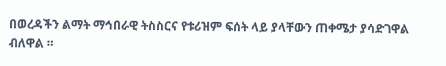በወረዳችን ልማት ማኅበራዊ ትስስርና የቱሪዝም ፍሰት ላይ ያላቸውን ጠቀሜታ ያሳድገዋል ብለዋል ።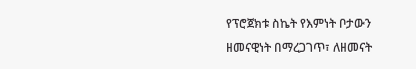የፕሮጀክቱ ስኬት የእምነት ቦታውን ዘመናዊነት በማረጋገጥ፣ ለዘመናት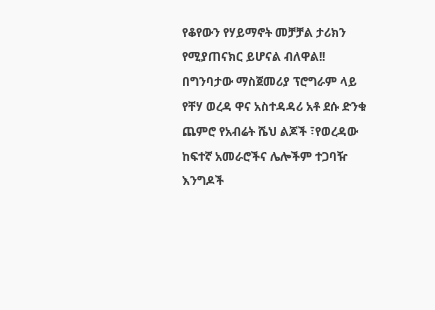የቆየውን የሃይማኖት መቻቻል ታሪክን የሚያጠናክር ይሆናል ብለዋል!!
በግንባታው ማስጀመሪያ ፕሮግራም ላይ የቸሃ ወረዳ ዋና አስተዳዳሪ አቶ ደሱ ድንቁ ጨምሮ የአብሬት ሼህ ልጆች ፣የወረዳው ከፍተኛ አመራሮችና ሌሎችም ተጋባዥ እንግዶች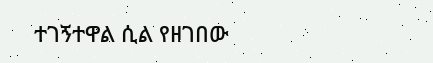ተገኝተዋል ሲል የዘገበው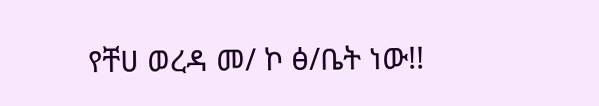የቸሀ ወረዳ መ/ ኮ ፅ/ቤት ነው!!